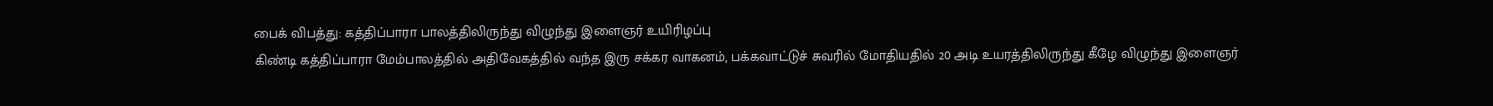பைக் விபத்து: கத்திப்பாரா பாலத்திலிருந்து விழுந்து இளைஞர் உயிரிழப்பு
கிண்டி கத்திப்பாரா மேம்பாலத்தில் அதிவேகத்தில் வந்த இரு சக்கர வாகனம், பக்கவாட்டுச் சுவரில் மோதியதில் 20 அடி உயரத்திலிருந்து கீழே விழுந்து இளைஞர்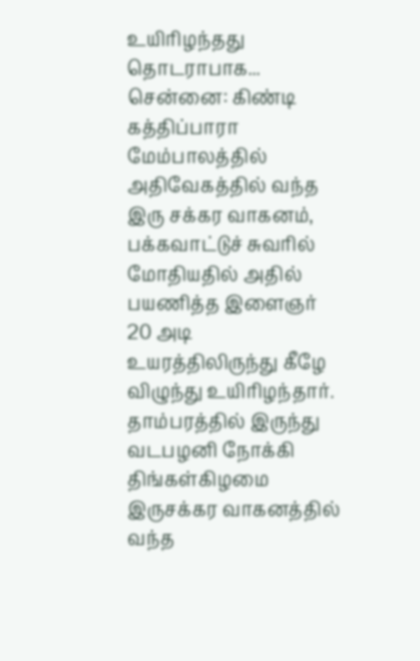உயிரிழந்தது தொடராபாக...
சென்னை: கிண்டி கத்திப்பாரா மேம்பாலத்தில் அதிவேகத்தில் வந்த இரு சக்கர வாகனம், பக்கவாட்டுச் சுவரில் மோதியதில் அதில் பயணித்த இளைஞர் 20 அடி உயரத்திலிருந்து கீழே விழுந்து உயிரிழந்தார்.
தாம்பரத்தில் இருந்து வடபழனி நோக்கி திங்கள்கிழமை இருசக்கர வாகனத்தில் வந்த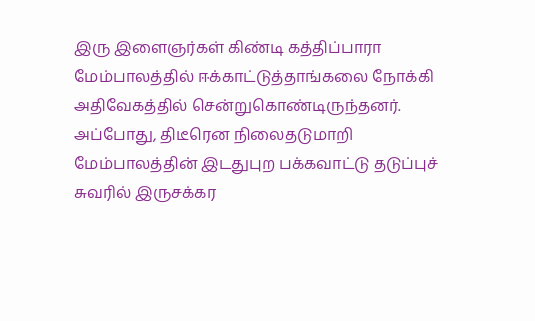இரு இளைஞர்கள் கிண்டி கத்திப்பாரா மேம்பாலத்தில் ஈக்காட்டுத்தாங்கலை நோக்கி அதிவேகத்தில் சென்றுகொண்டிருந்தனர்.
அப்போது, திடீரென நிலைதடுமாறி மேம்பாலத்தின் இடதுபுற பக்கவாட்டு தடுப்புச் சுவரில் இருசக்கர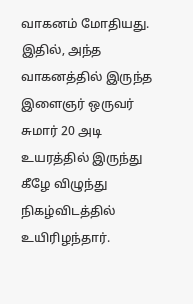வாகனம் மோதியது. இதில், அந்த வாகனத்தில் இருந்த இளைஞர் ஒருவர் சுமார் 20 அடி உயரத்தில் இருந்து கீழே விழுந்து நிகழ்விடத்தில் உயிரிழந்தார்.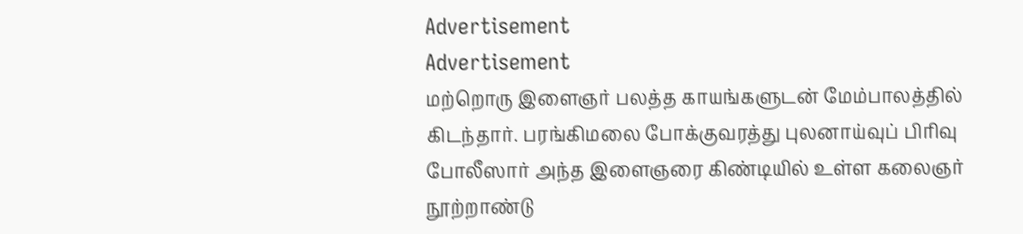Advertisement
Advertisement
மற்றொரு இளைஞர் பலத்த காயங்களுடன் மேம்பாலத்தில் கிடந்தார். பரங்கிமலை போக்குவரத்து புலனாய்வுப் பிரிவு போலீஸார் அந்த இளைஞரை கிண்டியில் உள்ள கலைஞர் நூற்றாண்டு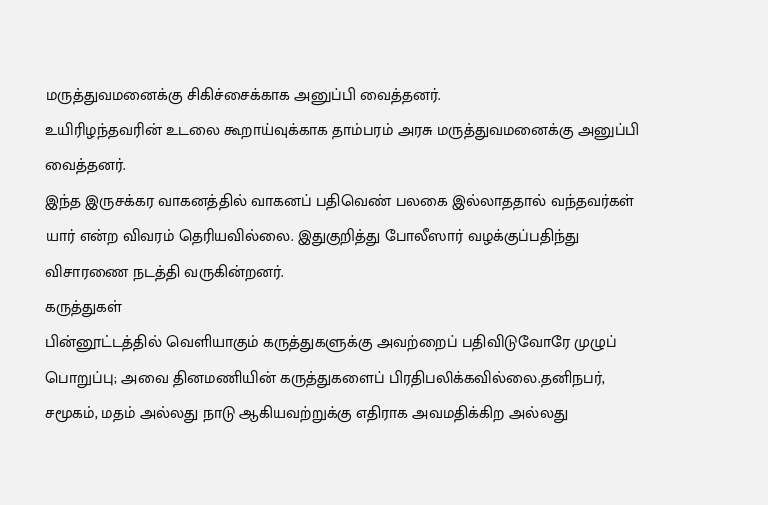மருத்துவமனைக்கு சிகிச்சைக்காக அனுப்பி வைத்தனர்.
உயிரிழந்தவரின் உடலை கூறாய்வுக்காக தாம்பரம் அரசு மருத்துவமனைக்கு அனுப்பி வைத்தனர்.
இந்த இருசக்கர வாகனத்தில் வாகனப் பதிவெண் பலகை இல்லாததால் வந்தவர்கள் யார் என்ற விவரம் தெரியவில்லை. இதுகுறித்து போலீஸார் வழக்குப்பதிந்து விசாரணை நடத்தி வருகின்றனர்.
கருத்துகள்
பின்னூட்டத்தில் வெளியாகும் கருத்துகளுக்கு அவற்றைப் பதிவிடுவோரே முழுப் பொறுப்பு; அவை தினமணியின் கருத்துகளைப் பிரதிபலிக்கவில்லை.தனிநபர், சமூகம், மதம் அல்லது நாடு ஆகியவற்றுக்கு எதிராக அவமதிக்கிற அல்லது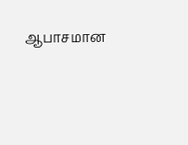ஆபாசமான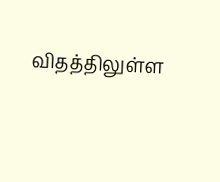விதத்திலுள்ள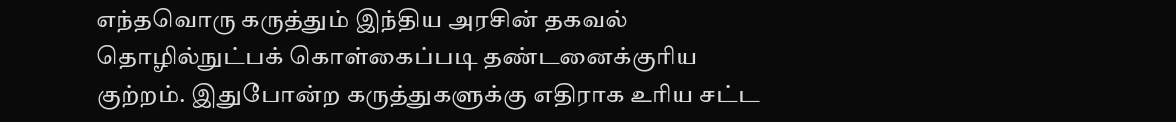எந்தவொரு கருத்தும் இந்திய அரசின் தகவல் தொழில்நுட்பக் கொள்கைப்படி தண்டனைக்குரிய குற்றம். இதுபோன்ற கருத்துகளுக்கு எதிராக உரிய சட்ட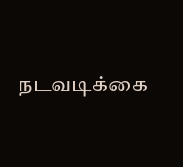நடவடிக்கை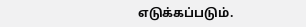எடுக்கப்படும்.